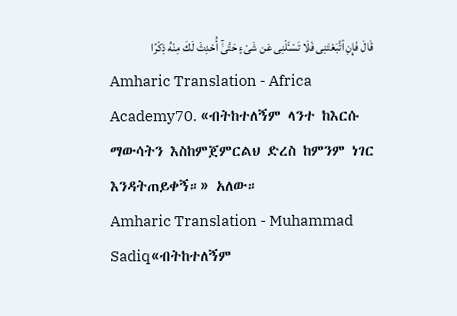قَالَ فَإِنِ ٱتَّبَعْتَنِى فَلَا تَسْـَٔلْنِى عَن شَىْءٍ حَتَّىٰٓ أُحْدِثَ لَكَ مِنْهُ ذِكْرًا
Amharic Translation - Africa Academy70. «ብትከተለኝም ላንተ ከእርሱ ማውሳትን እስከምጀምርልህ ድረስ ከምንም ነገር እንዳትጠይቀኝ።» አለው።
Amharic Translation - Muhammad Sadiq«ብትከተለኝም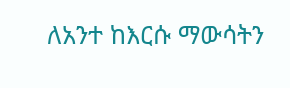ለአንተ ከእርሱ ማውሳትን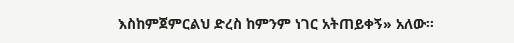እስከምጀምርልህ ድረስ ከምንም ነገር አትጠይቀኝ» አለው፡፡